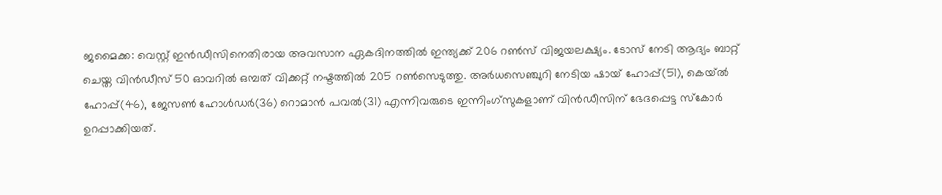ജമൈക്ക: വെസ്റ്റ് ഇന്‍ഡീസിനെതിരായ അവസാന ഏകദിനത്തില്‍ ഇന്ത്യക്ക് 206 റണ്‍സ് വിജയലക്ഷ്യം. ടോസ് നേടി ആദ്യം ബാറ്റ് ചെയ്ത വിന്‍ഡീസ് 50 ഓവറില്‍ ഒമ്പത് വിക്കറ്റ് നഷ്ടത്തില്‍ 205 റണ്‍സെടുത്തു. അര്‍ധസെഞ്ചുറി നേടിയ ഷായ് ഹോപ്പ്(51), കെയ്ല്‍ ഹോപ്പ്(46), ജേസണ്‍ ഹോള്‍ഡര്‍(36) റൊമാന്‍ പവല്‍(31) എന്നിവരുടെ ഇന്നിംഗ്സുകളാണ് വിന്‍ഡീസിന് ഭേദപ്പെട്ട സ്കോര്‍ ഉറപ്പാക്കിയത്.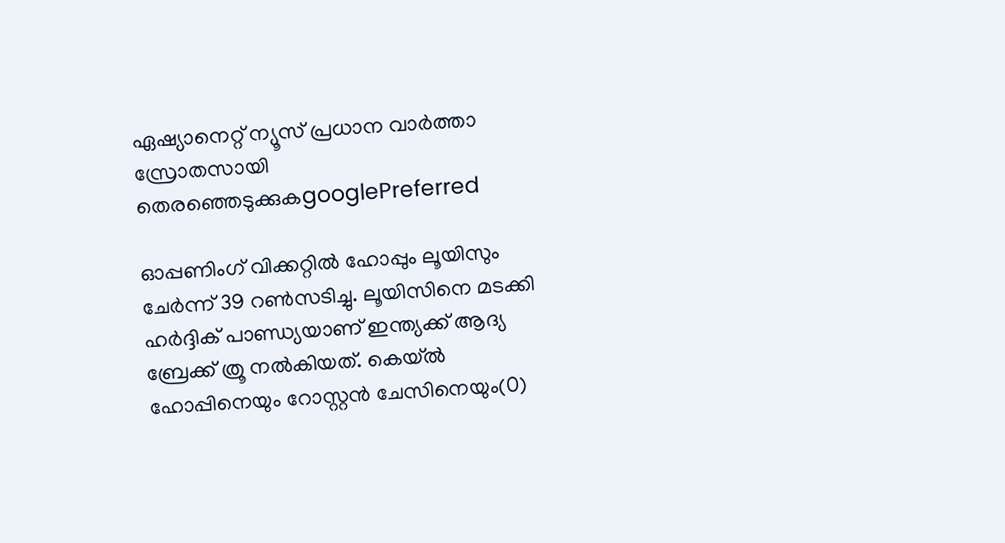ഏഷ്യാനെറ്റ് ന്യൂസ് പ്രധാന വാർത്താ സ്രോതസായി തെരഞ്ഞെടുക്കുകgooglePreferred

ഓപ്പണിംഗ് വിക്കറ്റില്‍ ഹോപ്പും ലൂയിസും ചേര്‍ന്ന് 39 റണ്‍സടിച്ചു. ലൂയിസിനെ മടക്കി ഹര്‍ദ്ദിക് പാണ്ഡ്യയാണ് ഇന്ത്യക്ക് ആദ്യ ബ്രേക്ക് ത്രൂ നല്‍കിയത്. കെയ്ല്‍ ഹോപ്പിനെയും റോസ്റ്റന്‍ ചേസിനെയും(0)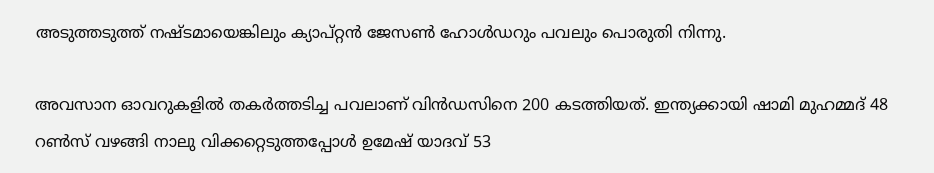അടുത്തടുത്ത് നഷ്ടമായെങ്കിലും ക്യാപ്റ്റന്‍ ജേസണ്‍ ഹോള്‍ഡറും പവലും പൊരുതി നിന്നു.

അവസാന ഓവറുകളില്‍ തകര്‍ത്തടിച്ച പവലാണ് വിന്‍ഡസിനെ 200 കടത്തിയത്. ഇന്ത്യക്കായി ഷാമി മുഹമ്മദ് 48 റണ്‍സ് വഴങ്ങി നാലു വിക്കറ്റെടുത്തപ്പോള്‍ ഉമേഷ് യാദവ് 53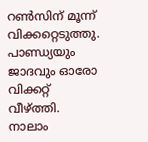റണ്‍സിന് മൂന്ന് വിക്കറ്റെടുത്തു. പാണ്ഡ്യയും ജാദവും ഓരോ വിക്കറ്റ് വീഴ്‌ത്തി. നാലാം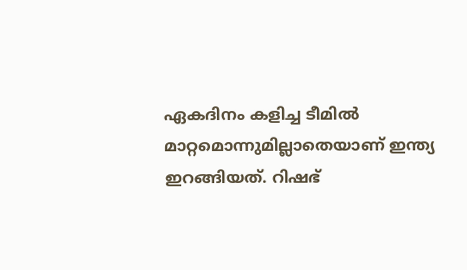ഏകദിനം കളിച്ച ടീമില്‍ മാറ്റമൊന്നുമില്ലാതെയാണ് ഇന്ത്യ ഇറങ്ങിയത്. റിഷഭ്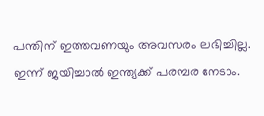പന്തിന് ഇത്തവണയും അവസരം ലഭിച്ചില്ല. ഇന്ന് ജയിച്ചാല്‍ ഇന്ത്യക്ക് പരമ്പര നേടാം.